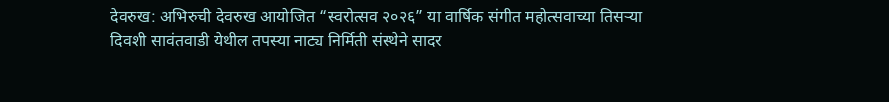देवरुख: अभिरुची देवरुख आयोजित “स्वरोत्सव २०२६” या वार्षिक संगीत महोत्सवाच्या तिसऱ्या दिवशी सावंतवाडी येथील तपस्या नाट्य निर्मिती संस्थेने सादर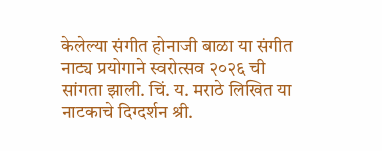केलेल्या संगीत होनाजी बाळा या संगीत नाट्य प्रयोगाने स्वरोत्सव २०२६ ची सांगता झाली. चिं. य. मराठे लिखित या नाटकाचे दिग्दर्शन श्री.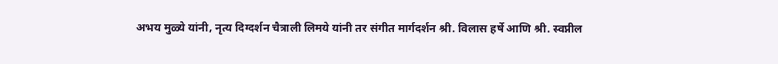अभय मुळ्ये यांनी, नृत्य दिग्दर्शन चैत्राली लिमये यांनी तर संगीत मार्गदर्शन श्री. विलास हर्षे आणि श्री. स्वप्नील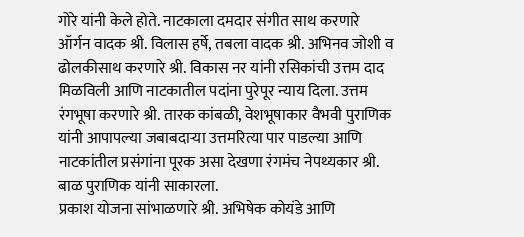गोरे यांनी केले होते. नाटकाला दमदार संगीत साथ करणारे ऑर्गन वादक श्री. विलास हर्षे, तबला वादक श्री. अभिनव जोशी व ढोलकीसाथ करणारे श्री. विकास नर यांनी रसिकांची उत्तम दाद मिळविली आणि नाटकातील पदांना पुरेपूर न्याय दिला. उत्तम रंगभूषा करणारे श्री. तारक कांबळी, वेशभूषाकार वैभवी पुराणिक यांनी आपापल्या जबाबदाऱ्या उत्तमरित्या पार पाडल्या आणि नाटकांतील प्रसंगांना पूरक असा देखणा रंगमंच नेपथ्यकार श्री. बाळ पुराणिक यांनी साकारला.
प्रकाश योजना सांभाळणारे श्री. अभिषेक कोयंडे आणि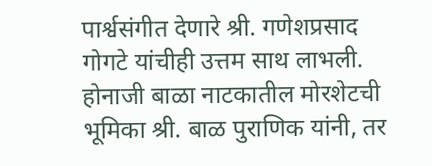पार्श्वसंगीत देणारे श्री. गणेशप्रसाद गोगटे यांचीही उत्तम साथ लाभली. होनाजी बाळा नाटकातील मोरशेटची भूमिका श्री. बाळ पुराणिक यांनी, तर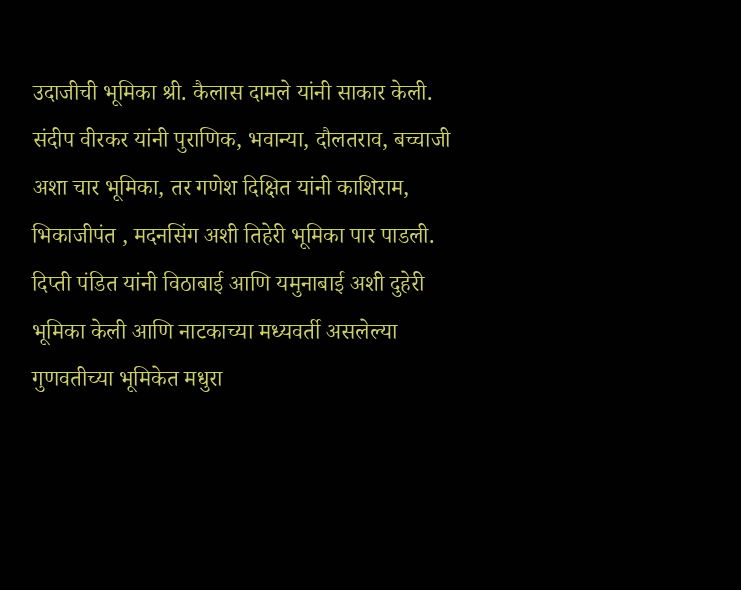उदाजीची भूमिका श्री. कैलास दामले यांनी साकार केली. संदीप वीरकर यांनी पुराणिक, भवान्या, दौलतराव, बच्चाजी अशा चार भूमिका, तर गणेश दिक्षित यांनी काशिराम, भिकाजीपंत , मदनसिंग अशी तिहेरी भूमिका पार पाडली. दिप्ती पंडित यांनी विठाबाई आणि यमुनाबाई अशी दुहेरी भूमिका केली आणि नाटकाच्या मध्यवर्ती असलेल्या गुणवतीच्या भूमिकेत मधुरा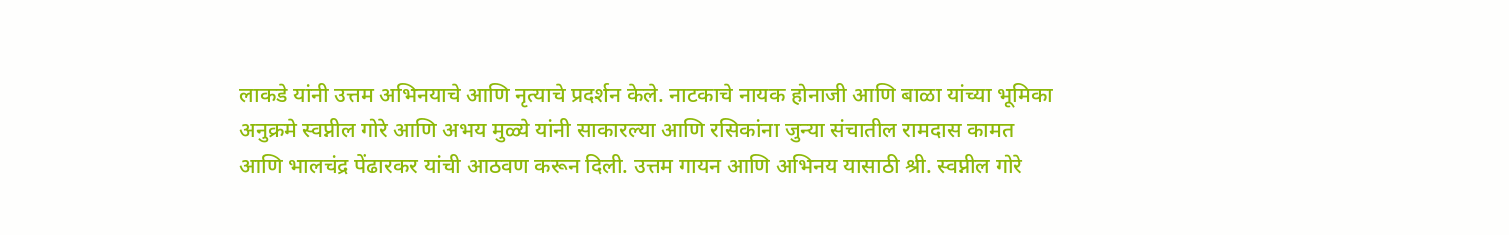लाकडे यांनी उत्तम अभिनयाचे आणि नृत्याचे प्रदर्शन केले. नाटकाचे नायक होनाजी आणि बाळा यांच्या भूमिका अनुक्रमे स्वप्नील गोरे आणि अभय मुळ्ये यांनी साकारल्या आणि रसिकांना जुन्या संचातील रामदास कामत आणि भालचंद्र पेंढारकर यांची आठवण करून दिली. उत्तम गायन आणि अभिनय यासाठी श्री. स्वप्नील गोरे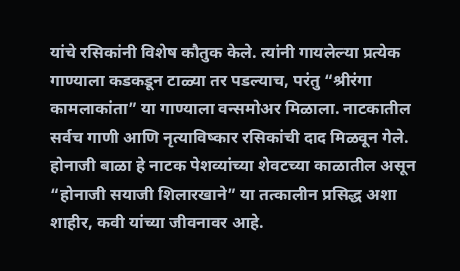यांचे रसिकांनी विशेष कौतुक केले. त्यांनी गायलेल्या प्रत्येक गाण्याला कडकडून टाळ्या तर पडल्याच, परंतु “श्रीरंगा कामलाकांता” या गाण्याला वन्समोअर मिळाला. नाटकातील सर्वच गाणी आणि नृत्याविष्कार रसिकांची दाद मिळवून गेले.
होनाजी बाळा हे नाटक पेशव्यांच्या शेवटच्या काळातील असून “होनाजी सयाजी शिलारखाने” या तत्कालीन प्रसिद्ध अशा शाहीर, कवी यांच्या जीवनावर आहे.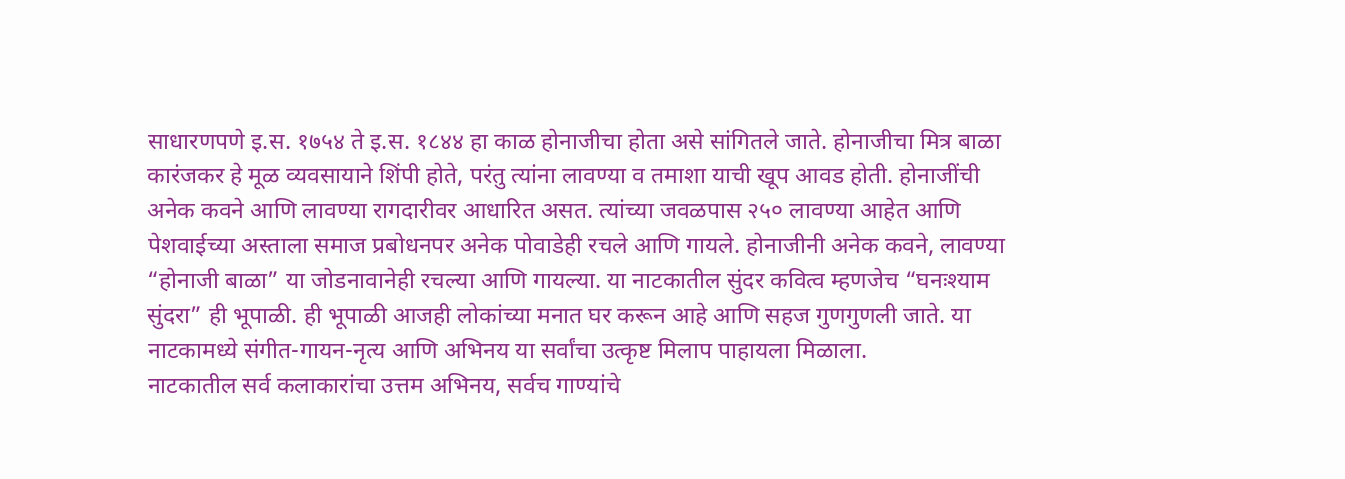साधारणपणे इ.स. १७५४ ते इ.स. १८४४ हा काळ होनाजीचा होता असे सांगितले जाते. होनाजीचा मित्र बाळा कारंजकर हे मूळ व्यवसायाने शिंपी होते, परंतु त्यांना लावण्या व तमाशा याची खूप आवड होती. होनाजींची अनेक कवने आणि लावण्या रागदारीवर आधारित असत. त्यांच्या जवळपास २५० लावण्या आहेत आणि पेशवाईच्या अस्ताला समाज प्रबोधनपर अनेक पोवाडेही रचले आणि गायले. होनाजीनी अनेक कवने, लावण्या “होनाजी बाळा” या जोडनावानेही रचल्या आणि गायल्या. या नाटकातील सुंदर कवित्व म्हणजेच “घनःश्याम सुंदरा” ही भूपाळी. ही भूपाळी आजही लोकांच्या मनात घर करून आहे आणि सहज गुणगुणली जाते. या नाटकामध्ये संगीत-गायन-नृत्य आणि अभिनय या सर्वांचा उत्कृष्ट मिलाप पाहायला मिळाला.
नाटकातील सर्व कलाकारांचा उत्तम अभिनय, सर्वच गाण्यांचे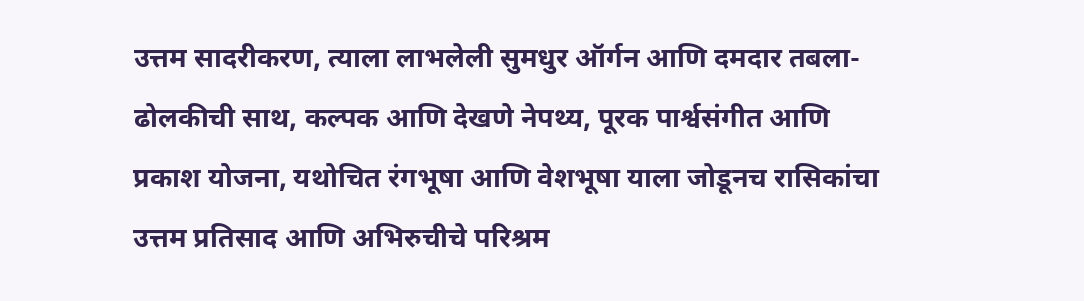उत्तम सादरीकरण, त्याला लाभलेली सुमधुर ऑर्गन आणि दमदार तबला-ढोलकीची साथ, कल्पक आणि देखणे नेपथ्य, पूरक पार्श्वसंगीत आणि प्रकाश योजना, यथोचित रंगभूषा आणि वेशभूषा याला जोडूनच रासिकांचा उत्तम प्रतिसाद आणि अभिरुचीचे परिश्रम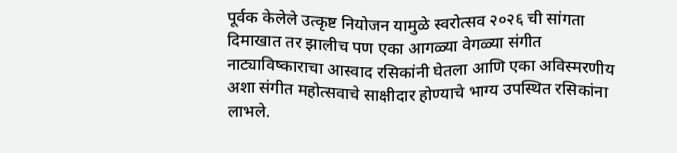पूर्वक केलेले उत्कृष्ट नियोजन यामुळे स्वरोत्सव २०२६ ची सांगता दिमाखात तर झालीच पण एका आगळ्या वेगळ्या संगीत नाट्याविष्काराचा आस्वाद रसिकांनी घेतला आणि एका अविस्मरणीय अशा संगीत महोत्सवाचे साक्षीदार होण्याचे भाग्य उपस्थित रसिकांना लाभले.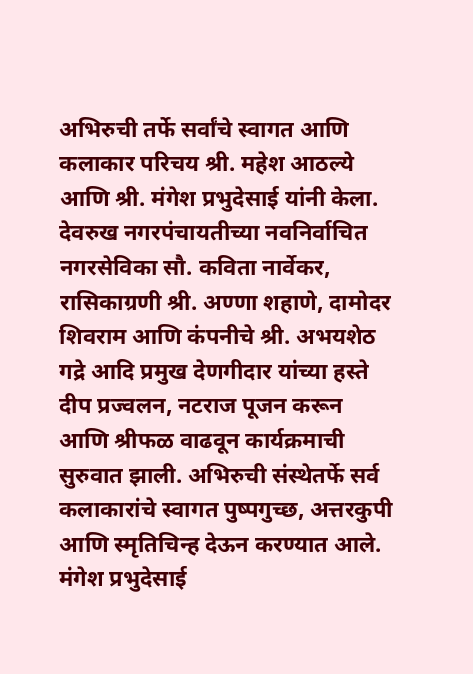अभिरुची तर्फे सर्वांचे स्वागत आणि कलाकार परिचय श्री. महेश आठल्ये आणि श्री. मंगेश प्रभुदेसाई यांनी केला. देवरुख नगरपंचायतीच्या नवनिर्वाचित नगरसेविका सौ. कविता नार्वेकर, रासिकाग्रणी श्री. अण्णा शहाणे, दामोदर शिवराम आणि कंपनीचे श्री. अभयशेठ गद्रे आदि प्रमुख देणगीदार यांच्या हस्ते दीप प्रज्वलन, नटराज पूजन करून आणि श्रीफळ वाढवून कार्यक्रमाची सुरुवात झाली. अभिरुची संस्थेतर्फे सर्व कलाकारांचे स्वागत पुष्पगुच्छ, अत्तरकुपी आणि स्मृतिचिन्ह देऊन करण्यात आले.
मंगेश प्रभुदेसाई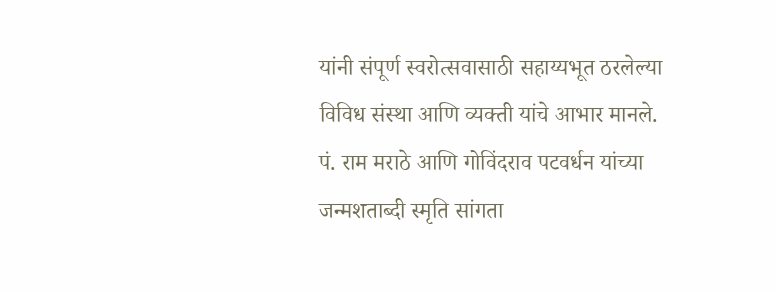यांनी संपूर्ण स्वरोत्सवासाठी सहाय्यभूत ठरलेल्या विविध संस्था आणि व्यक्ती यांचे आभार मानले. पं. राम मराठे आणि गोविंदराव पटवर्धन यांच्या जन्मशताब्दी स्मृति सांगता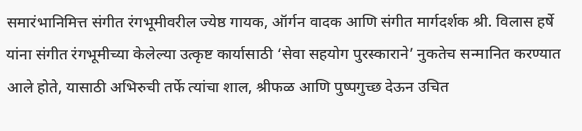समारंभानिमित्त संगीत रंगभूमीवरील ज्येष्ठ गायक, ऑर्गन वादक आणि संगीत मार्गदर्शक श्री. विलास हर्षे यांना संगीत रंगभूमीच्या केलेल्या उत्कृष्ट कार्यासाठी ‘सेवा सहयोग पुरस्काराने’ नुकतेच सन्मानित करण्यात आले होते, यासाठी अभिरुची तर्फे त्यांचा शाल, श्रीफळ आणि पुष्पगुच्छ देऊन उचित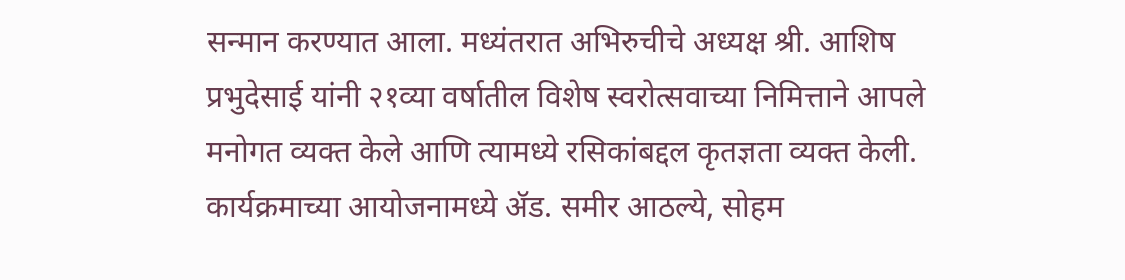सन्मान करण्यात आला. मध्यंतरात अभिरुचीचे अध्यक्ष श्री. आशिष प्रभुदेसाई यांनी २१व्या वर्षातील विशेष स्वरोत्सवाच्या निमित्ताने आपले मनोगत व्यक्त केले आणि त्यामध्ये रसिकांबद्दल कृतज्ञता व्यक्त केली. कार्यक्रमाच्या आयोजनामध्ये ॲड. समीर आठल्ये, सोहम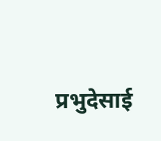प्रभुदेसाई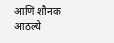आणि शौनक आठल्ये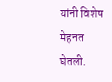यांनी विशेष मेहनत घेतली.